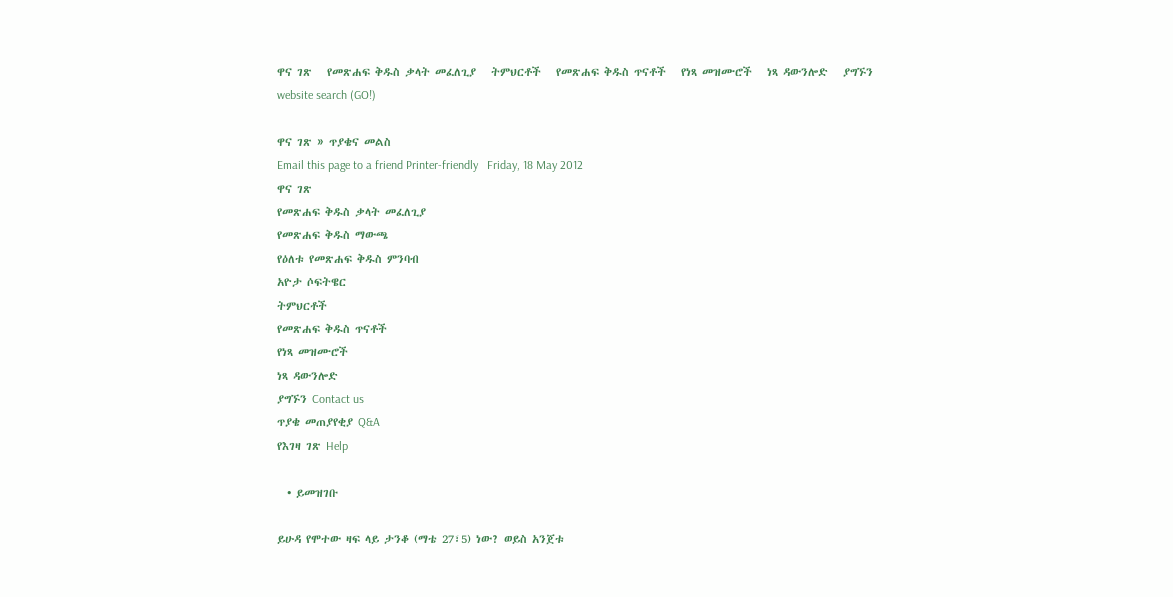ዋና ገጽ   የመጽሐፍ ቅዱስ ቃላት መፈለጊያ   ትምህርቶች   የመጽሐፍ ቅዱስ ጥናቶች   የነጻ መዝሙሮች   ነጻ ዳውንሎድ   ያግኙን
website search (GO!)

ዋና ገጽ » ጥያቄና መልስ
Email this page to a friend Printer-friendly   Friday, 18 May 2012
ዋና ገጽ
የመጽሐፍ ቅዱስ ቃላት መፈለጊያ
የመጽሐፍ ቅዱስ ማውጫ
የዕለቱ የመጽሐፍ ቅዱስ ምንባብ
አዮታ ሶፍትዌር
ትምህርቶች
የመጽሐፍ ቅዱስ ጥናቶች
የነጻ መዝሙሮች
ነጻ ዳውንሎድ
ያግኙን Contact us
ጥያቄ መጠያየቂያ Q&A
የእገዛ ገጽ Help

  • ይመዝገቡ

ይሁዳ የሞተው ዛፍ ላይ ታንቆ (ማቴ 27፣5) ነው? ወይስ አንጀቱ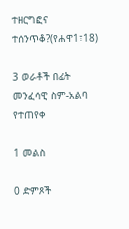ተዘርግፎና ተሰንጥቆ?(የሐዋ1፣18)

3 ወራቶች በፊት መንፈሳዊ ስም-አልባ የተጠየቀ

1 መልስ

0 ድምጾች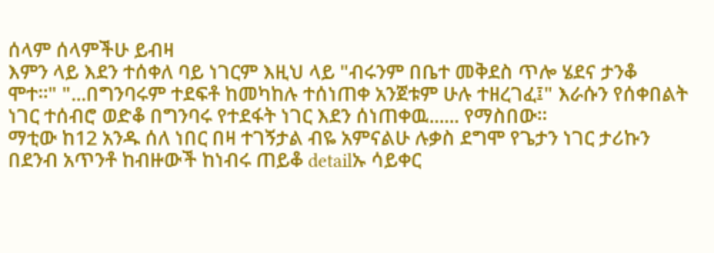ሰላም ሰላምችሁ ይብዛ
እምን ላይ እደን ተሰቀለ ባይ ነገርም እዚህ ላይ "ብሩንም በቤተ መቅደስ ጥሎ ሄደና ታንቆ ሞተ።" "...በግንባሩም ተደፍቶ ከመካከሉ ተሰነጠቀ አንጀቱም ሁሉ ተዘረገፈ፤" እራሱን የሰቀበልት ነገር ተሰብሮ ወድቆ በግንባሩ የተደፋት ነገር እደን ሰነጠቀዉ...... የማስበው።
ማቲው ከ12 አንዱ ሰለ ነበር በዛ ተገኝታል ብዬ አምናልሁ ሉቃስ ደግሞ የጌታን ነገር ታሪኩን በደንብ አጥንቶ ከብዙውች ከነብሩ ጠይቆ detailኡ ሳይቀር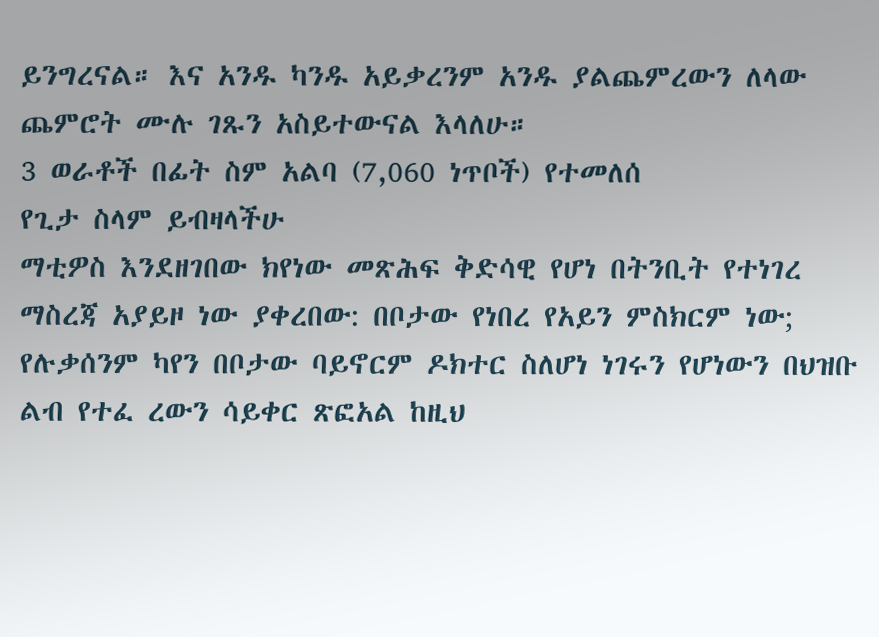ይንግረናል። እና አንዱ ካንዱ አይቃረንም አንዱ ያልጨምረውን ለላው ጨምሮት ሙሉ ገጹን አስይተውናል እላለሁ።
3 ወራቶች በፊት ስም አልባ (7,060 ነጥቦች) የተመለሰ
የጊታ ስላም ይብዛላችሁ
ማቲዎስ እንደዘገበው ክየነው መጽሕፍ ቅድሳዊ የሆነ በትንቢት የተነገረ ማስረጃ አያይዞ ነው ያቀረበው: በቦታው የነበረ የአይን ምስክርም ነው; የሉቃሰንም ካየን በቦታው ባይኖርም ዶክተር ስለሆነ ነገሩን የሆነውን በህዝቡ ልብ የተፈ ረውን ሳይቀር ጽፎአል ከዚህ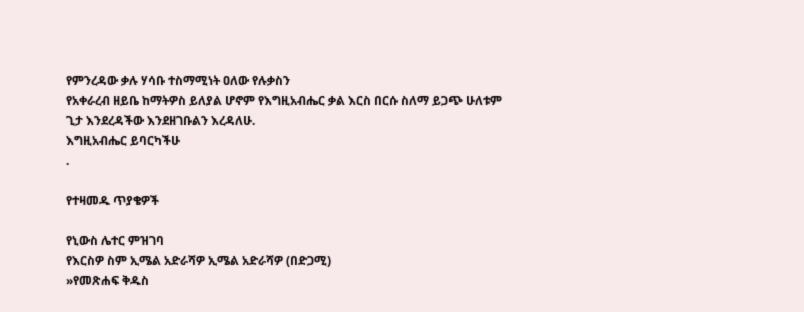የምንረዳው ቃሉ ሃሳቡ ተስማሚነት ዐለው የሉቃስን
የአቀራረብ ዘይቤ ከማትዎስ ይለያል ሆኖም የእግዚአብሔር ቃል እርስ በርሱ ስለማ ይጋጭ ሁለቱም ጊታ እንደረዳችው እንደዘገቡልን እረዳለሁ.
እግዚአብሔር ይባርካችሁ
.

የተዛመዱ ጥያቄዎች

የኒውስ ሌተር ምዝገባ
የእርስዎ ስም ኢሜል አድራሻዎ ኢሜል አድራሻዎ (በድጋሚ)
»የመጽሐፍ ቅዱስ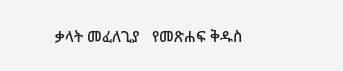ቃላት መፈለጊያ   የመጽሐፍ ቅዱስ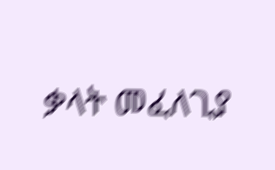ቃላት መፈለጊያ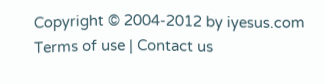Copyright © 2004-2012 by iyesus.com
Terms of use | Contact us